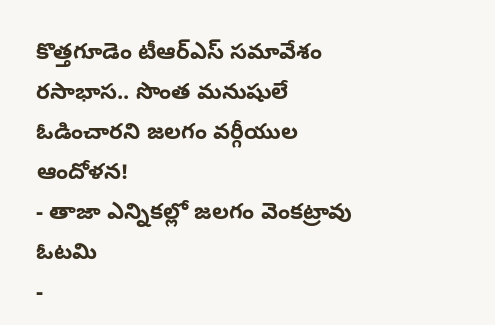కొత్తగూడెం టీఆర్ఎస్ సమావేశం రసాభాస.. సొంత మనుషులే ఓడించారని జలగం వర్గీయుల ఆందోళన!
- తాజా ఎన్నికల్లో జలగం వెంకట్రావు ఓటమి
-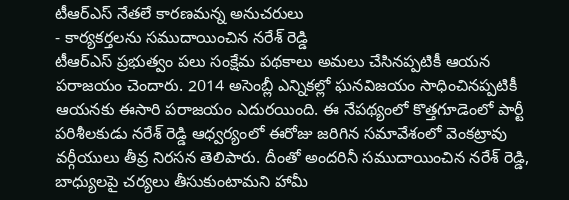టీఆర్ఎస్ నేతలే కారణమన్న అనుచరులు
- కార్యకర్తలను సముదాయించిన నరేశ్ రెడ్డి
టీఆర్ఎస్ ప్రభుత్వం పలు సంక్షేమ పథకాలు అమలు చేసినప్పటికీ ఆయన పరాజయం చెందారు. 2014 అసెంబ్లీ ఎన్నికల్లో ఘనవిజయం సాధించినప్పటికీ ఆయనకు ఈసారి పరాజయం ఎదురయింది. ఈ నేపథ్యంలో కొత్తగూడెంలో పార్టీ పరిశీలకుడు నరేశ్ రెడ్డి ఆధ్వర్యంలో ఈరోజు జరిగిన సమావేశంలో వెంకట్రావు వర్గీయులు తీవ్ర నిరసన తెలిపారు. దీంతో అందరినీ సముదాయించిన నరేశ్ రెడ్డి, బాధ్యులపై చర్యలు తీసుకుంటామని హామీ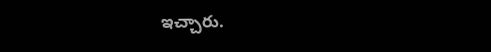ఇచ్చారు.